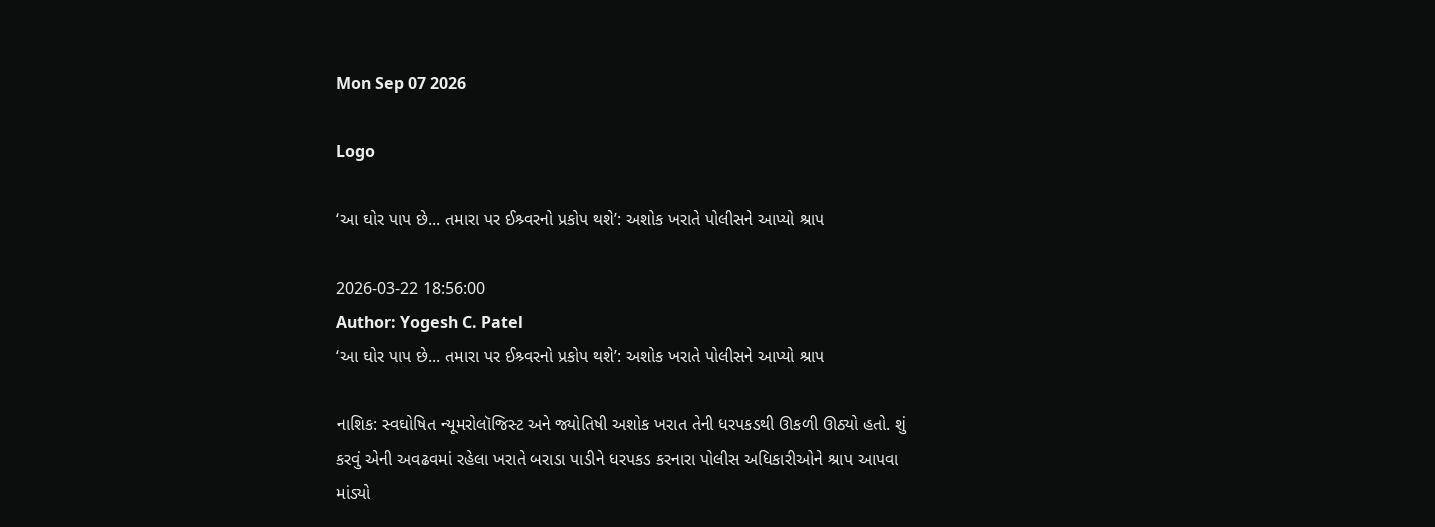Mon Sep 07 2026

Logo

‘આ ઘોર પાપ છે... તમારા પર ઈશ્ર્વરનો પ્રકોપ થશે’: અશોક ખરાતે પોલીસને આપ્યો શ્રાપ

2026-03-22 18:56:00
Author: Yogesh C. Patel
‘આ ઘોર પાપ છે... તમારા પર ઈશ્ર્વરનો પ્રકોપ થશે’: અશોક ખરાતે પોલીસને આપ્યો શ્રાપ

નાશિક: સ્વઘોષિત ન્યૂમરોલૉજિસ્ટ અને જ્યોતિષી અશોક ખરાત તેની ધરપકડથી ઊકળી ઊઠ્યો હતો. શું કરવું એની અવઢવમાં રહેલા ખરાતે બરાડા પાડીને ધરપકડ કરનારા પોલીસ અધિકારીઓને શ્રાપ આપવા માંડ્યો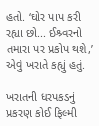હતો. ‘ઘોર પાપ કરી રહ્યા છો... ઈશ્ર્વરનો તમારા પર પ્રકોપ થશે,’ એવું ખરાતે કહ્યું હતું.

ખરાતની ધરપકડનું પ્રકરણ કોઈ ફિલ્મી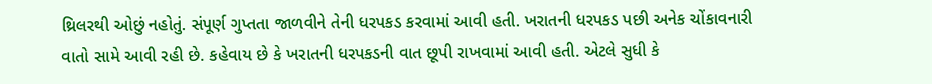થ્રિલરથી ઓછું નહોતું. સંપૂર્ણ ગુપ્તતા જાળવીને તેની ધરપકડ કરવામાં આવી હતી. ખરાતની ધરપકડ પછી અનેક ચોંકાવનારી વાતો સામે આવી રહી છે. કહેવાય છે કે ખરાતની ધરપકડની વાત છૂપી રાખવામાં આવી હતી. એટલે સુધી કે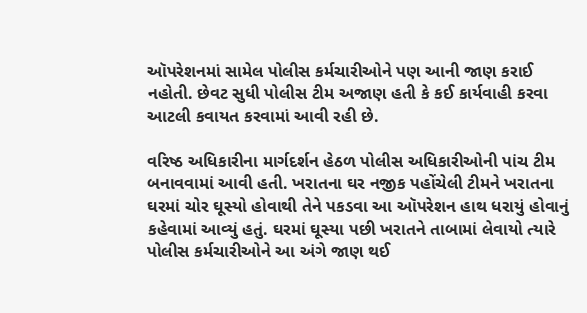ઑપરેશનમાં સામેલ પોલીસ કર્મચારીઓને પણ આની જાણ કરાઈ નહોતી. છેવટ સુધી પોલીસ ટીમ અજાણ હતી કે કઈ કાર્યવાહી કરવા આટલી કવાયત કરવામાં આવી રહી છે.

વરિષ્ઠ અધિકારીના માર્ગદર્શન હેઠળ પોલીસ અધિકારીઓની પાંચ ટીમ બનાવવામાં આવી હતી. ખરાતના ઘર નજીક પહોંચેલી ટીમને ખરાતના ઘરમાં ચોર ઘૂસ્યો હોવાથી તેને પકડવા આ ઑપરેશન હાથ ધરાયું હોવાનું કહેવામાં આવ્યું હતું. ઘરમાં ઘૂસ્યા પછી ખરાતને તાબામાં લેવાયો ત્યારે પોલીસ કર્મચારીઓને આ અંગે જાણ થઈ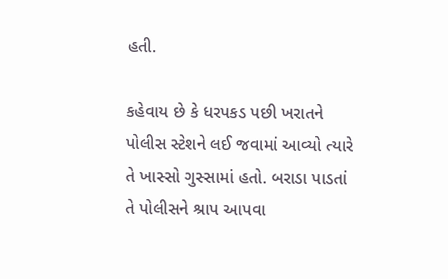હતી.

કહેવાય છે કે ધરપકડ પછી ખરાતને પોલીસ સ્ટેશને લઈ જવામાં આવ્યો ત્યારે તે ખાસ્સો ગુસ્સામાં હતો. બરાડા પાડતાં તે પોલીસને શ્રાપ આપવા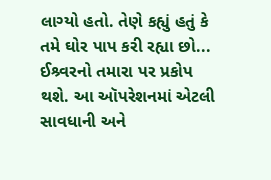લાગ્યો હતો. તેણે કહ્યું હતું કે તમે ઘોર પાપ કરી રહ્યા છો... ઈશ્ર્વરનો તમારા પર પ્રકોપ થશે. આ ઑપરેશનમાં એટલી સાવધાની અને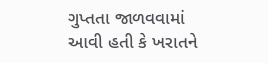ગુપ્તતા જાળવવામાં આવી હતી કે ખરાતને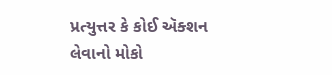પ્રત્યુત્તર કે કોઈ ઍક્શન લેવાનો મોકો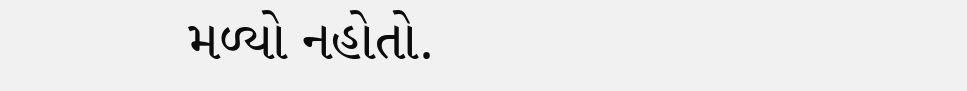મળ્યો નહોતો.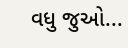વધુ જુઓ...